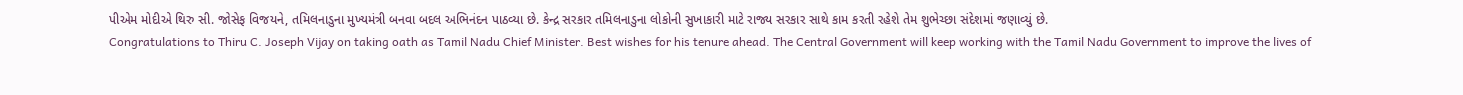પીએમ મોદીએ થિરુ સી. જોસેફ વિજયને, તમિલનાડુના મુખ્યમંત્રી બનવા બદલ અભિનંદન પાઠવ્યા છે. કેન્દ્ર સરકાર તમિલનાડુના લોકોની સુખાકારી માટે રાજ્ય સરકાર સાથે કામ કરતી રહેશે તેમ શુભેચ્છા સંદેશમાં જણાવ્યું છે.
Congratulations to Thiru C. Joseph Vijay on taking oath as Tamil Nadu Chief Minister. Best wishes for his tenure ahead. The Central Government will keep working with the Tamil Nadu Government to improve the lives of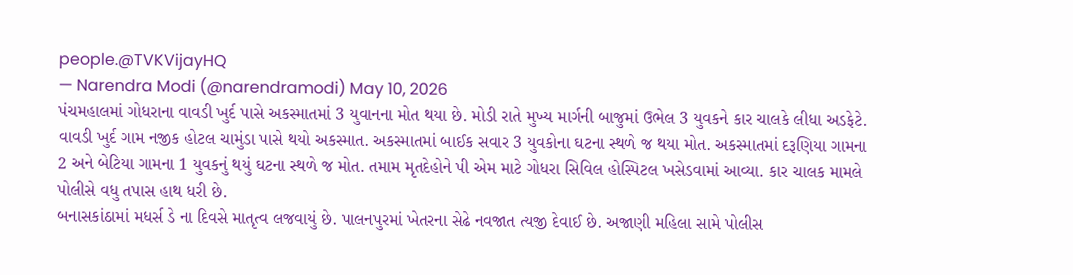people.@TVKVijayHQ
— Narendra Modi (@narendramodi) May 10, 2026
પંચમહાલમાં ગોધરાના વાવડી ખુર્દ પાસે અકસ્માતમાં 3 યુવાનના મોત થયા છે. મોડી રાતે મુખ્ય માર્ગની બાજુમાં ઉભેલ 3 યુવકને કાર ચાલકે લીધા અડફેટે. વાવડી ખુર્દ ગામ નજીક હોટલ ચામુંડા પાસે થયો અકસ્માત. અકસ્માતમાં બાઈક સવાર 3 યુવકોના ઘટના સ્થળે જ થયા મોત. અકસ્માતમાં દરૂણિયા ગામના 2 અને બેટિયા ગામના 1 યુવકનું થયું ઘટના સ્થળે જ મોત. તમામ મૃતદેહોને પી એમ માટે ગોધરા સિવિલ હોસ્પિટલ ખસેડવામાં આવ્યા. કાર ચાલક મામલે પોલીસે વધુ તપાસ હાથ ધરી છે.
બનાસકાંઠામાં મધર્સ ડે ના દિવસે માતૃત્વ લજવાયું છે. પાલનપુરમાં ખેતરના સેઢે નવજાત ત્યજી દેવાઈ છે. અજાણી મહિલા સામે પોલીસ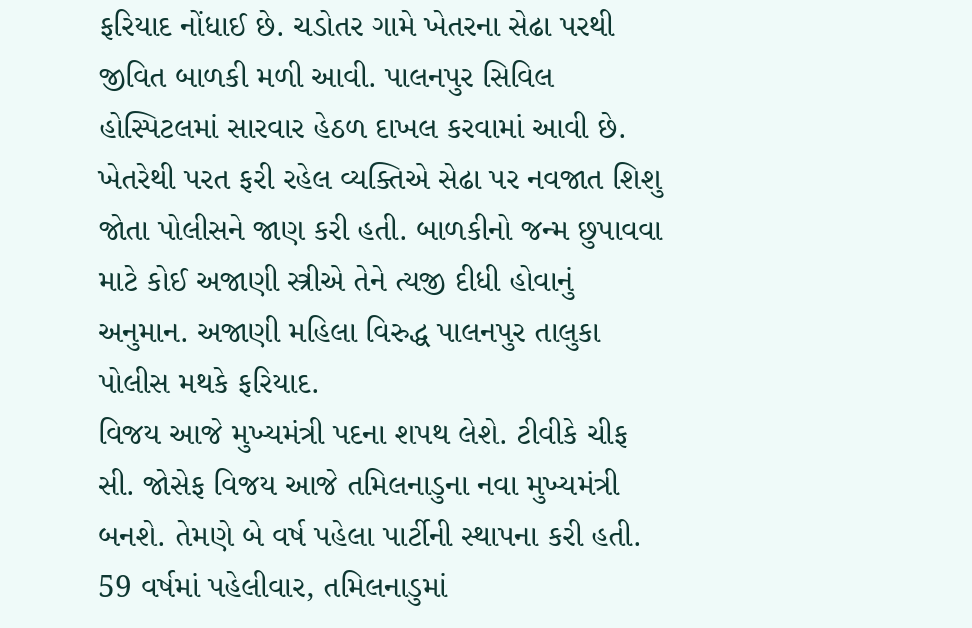ફરિયાદ નોંધાઈ છે. ચડોતર ગામે ખેતરના સેઢા પરથી જીવિત બાળકી મળી આવી. પાલનપુર સિવિલ હોસ્પિટલમાં સારવાર હેઠળ દાખલ કરવામાં આવી છે. ખેતરેથી પરત ફરી રહેલ વ્યક્તિએ સેઢા પર નવજાત શિશુ જોતા પોલીસને જાણ કરી હતી. બાળકીનો જન્મ છુપાવવા માટે કોઈ અજાણી સ્ત્રીએ તેને ત્યજી દીધી હોવાનું અનુમાન. અજાણી મહિલા વિરુદ્ધ પાલનપુર તાલુકા પોલીસ મથકે ફરિયાદ.
વિજય આજે મુખ્યમંત્રી પદના શપથ લેશે. ટીવીકે ચીફ સી. જોસેફ વિજય આજે તમિલનાડુના નવા મુખ્યમંત્રી બનશે. તેમણે બે વર્ષ પહેલા પાર્ટીની સ્થાપના કરી હતી. 59 વર્ષમાં પહેલીવાર, તમિલનાડુમાં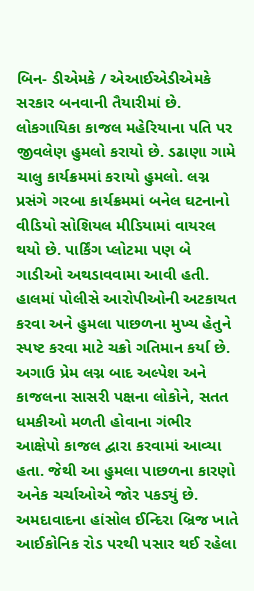બિન- ડીએમકે / એઆઈએડીએમકે સરકાર બનવાની તૈયારીમાં છે.
લોકગાયિકા કાજલ મહેરિયાના પતિ પર જીવલેણ હુમલો કરાયો છે. ડઢાણા ગામે ચાલુ કાર્યક્રમમાં કરાયો હુમલો. લગ્ન પ્રસંગે ગરબા કાર્યક્રમમાં બનેલ ઘટનાનો વીડિયો સોશિયલ મીડિયામાં વાયરલ થયો છે. પાર્કિંગ પ્લોટમા પણ બે ગાડીઓ અથડાવવામા આવી હતી. હાલમાં પોલીસે આરોપીઓની અટકાયત કરવા અને હુમલા પાછળના મુખ્ય હેતુને સ્પષ્ટ કરવા માટે ચક્રો ગતિમાન કર્યા છે. અગાઉ પ્રેમ લગ્ન બાદ અલ્પેશ અને કાજલના સાસરી પક્ષના લોકોને, સતત ધમકીઓ મળતી હોવાના ગંભીર આક્ષેપો કાજલ દ્વારા કરવામાં આવ્યા હતા. જેથી આ હુમલા પાછળના કારણો અનેક ચર્ચાઓએ જોર પકડ્યું છે.
અમદાવાદના હાંસોલ ઈન્દિરા બ્રિજ ખાતે આઈકોનિક રોડ પરથી પસાર થઈ રહેલા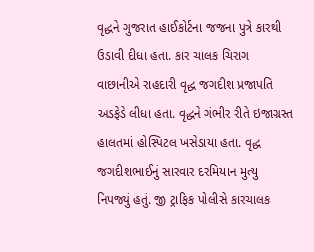વૃદ્ધને ગુજરાત હાઈકોર્ટના જજના પુત્રે કારથી ઉડાવી દીધા હતા. કાર ચાલક ચિરાગ વાછાનીએ રાહદારી વૃદ્ધ જગદીશ પ્રજાપતિ અડફેડે લીધા હતા. વૃદ્ધને ગંભીર રીતે ઇજાગ્રસ્ત હાલતમાં હોસ્પિટલ ખસેડાયા હતા. વૃદ્ધ જગદીશભાઈનું સારવાર દરમિયાન મુત્યુ નિપજ્યું હતું. જી ટ્રાફિક પોલીસે કારચાલક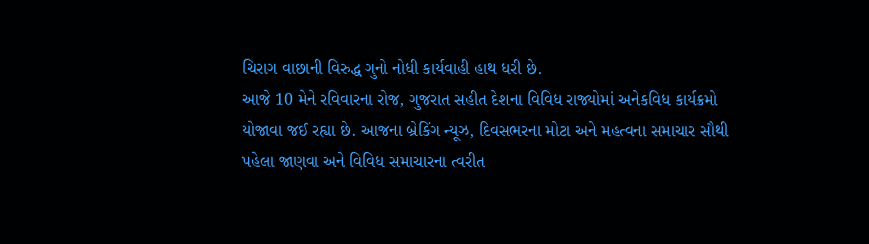ચિરાગ વાછાની વિરુદ્ધ ગુનો નોધી કાર્યવાહી હાથ ધરી છે.
આજે 10 મેને રવિવારના રોજ, ગુજરાત સહીત દેશના વિવિધ રાજ્યોમાં અનેકવિધ કાર્યક્રમો યોજાવા જઈ રહ્યા છે. આજના બ્રેકિંગ ન્યૂઝ, દિવસભરના મોટા અને મહત્વના સમાચાર સૌથી પહેલા જાણવા અને વિવિધ સમાચારના ત્વરીત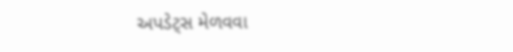અપડેટ્સ મેળવવા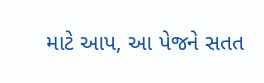માટે આપ, આ પેજને સતત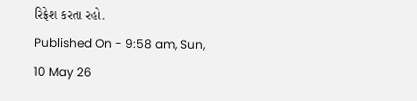રિફ્રેશ કરતા રહો.
Published On - 9:58 am, Sun, 10 May 26